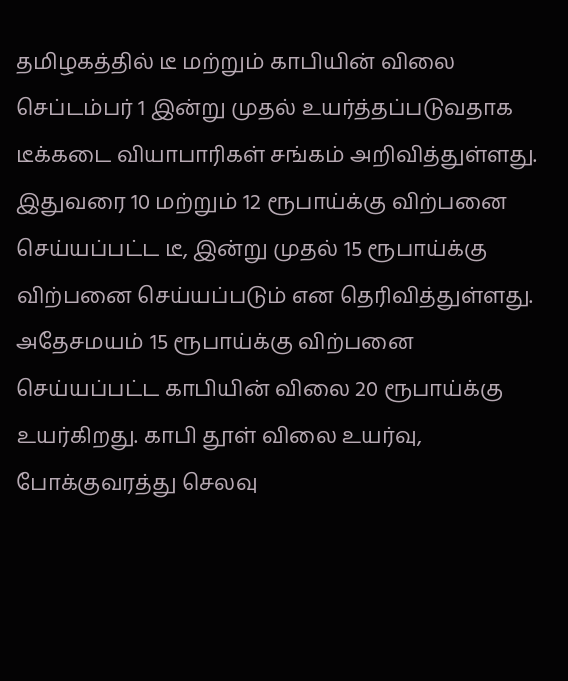தமிழகத்தில் டீ மற்றும் காபியின் விலை செப்டம்பர் 1 இன்று முதல் உயர்த்தப்படுவதாக டீக்கடை வியாபாரிகள் சங்கம் அறிவித்துள்ளது. இதுவரை 10 மற்றும் 12 ரூபாய்க்கு விற்பனை செய்யப்பட்ட டீ, இன்று முதல் 15 ரூபாய்க்கு விற்பனை செய்யப்படும் என தெரிவித்துள்ளது. அதேசமயம் 15 ரூபாய்க்கு விற்பனை செய்யப்பட்ட காபியின் விலை 20 ரூபாய்க்கு உயர்கிறது. காபி தூள் விலை உயர்வு, போக்குவரத்து செலவு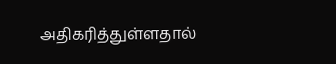அதிகரித்துள்ளதால்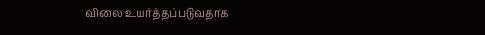விலை உயர்த்தப்படுவதாக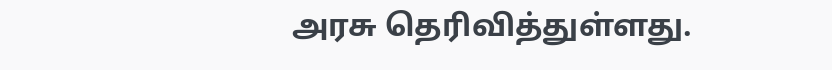அரசு தெரிவித்துள்ளது.